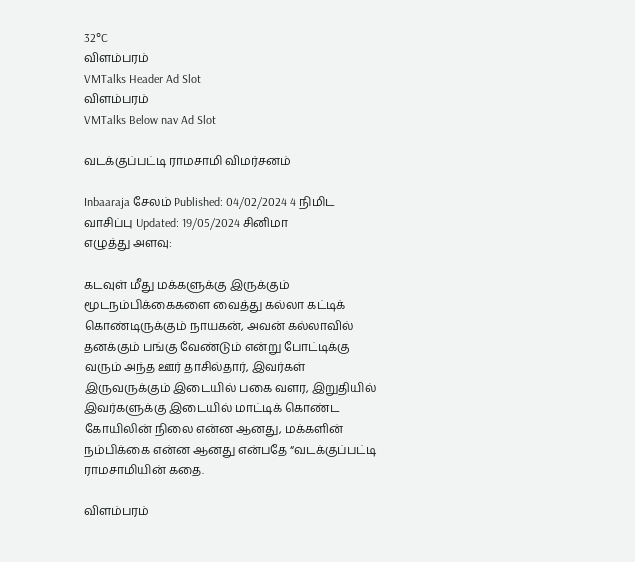32°C
விளம்பரம்
VMTalks Header Ad Slot
விளம்பரம்
VMTalks Below nav Ad Slot

வடக்குப்பட்டி ராமசாமி விமர்சனம்

Inbaaraja சேலம் Published: 04/02/2024 4 நிமிட வாசிப்பு Updated: 19/05/2024 சினிமா
எழுத்து அளவு:

கடவுள் மீது மக்களுக்கு இருக்கும் மூடநம்பிக்கைகளை வைத்து கல்லா கட்டிக் கொண்டிருக்கும் நாயகன், அவன் கல்லாவில் தனக்கும் பங்கு வேண்டும் என்று போட்டிக்கு வரும் அந்த ஊர் தாசில்தார், இவர்கள் இருவருக்கும் இடையில் பகை வளர, இறுதியில் இவர்களுக்கு இடையில் மாட்டிக் கொண்ட கோயிலின் நிலை என்ன ஆனது, மக்களின் நம்பிக்கை என்ன ஆனது என்பதே “வடக்குப்பட்டி ராமசாமியின் கதை.

விளம்பரம்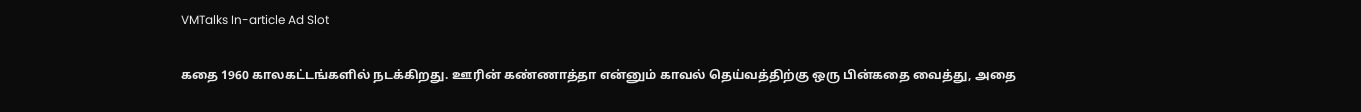VMTalks In-article Ad Slot

கதை 1960 காலகட்டங்களில் நடக்கிறது. ஊரின் கண்ணாத்தா என்னும் காவல் தெய்வத்திற்கு ஒரு பின்கதை வைத்து, அதை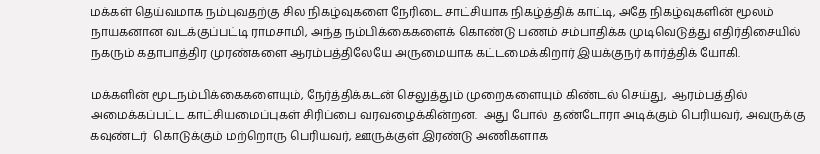மக்கள் தெய்வமாக நம்புவதற்கு சில நிகழ்வுகளை நேரிடை சாட்சியாக நிகழ்த்திக் காட்டி, அதே நிகழ்வுகளின் மூலம் நாயகனான வடக்குப்பட்டி ராமசாமி, அந்த நம்பிக்கைகளைக் கொண்டு பணம் சம்பாதிக்க முடிவெடுத்து எதிர்திசையில் நகரும் கதாபாத்திர முரண்களை ஆரம்பத்திலேயே அருமையாக கட்டமைக்கிறார் இயக்குநர் கார்த்திக் யோகி.

மக்களின் மூடநம்பிக்கைகளையும், நேர்த்திக்கடன் செலுத்தும் முறைகளையும் கிண்டல் செய்து,  ஆரம்பத்தில் அமைக்கப்பட்ட காட்சியமைப்புகள் சிரிப்பை வரவழைக்கின்றன.  அது போல்  தண்டோரா அடிக்கும் பெரியவர், அவருக்கு கவுண்டர்  கொடுக்கும் மற்றொரு பெரியவர், ஊருக்குள் இரண்டு அணிகளாக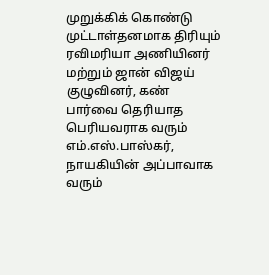முறுக்கிக் கொண்டு முட்டாள்தனமாக திரியும் ரவிமரியா அணியினர் மற்றும் ஜான் விஜய் குழுவினர், கண் பார்வை தெரியாத பெரியவராக வரும் எம்.எஸ்.பாஸ்கர், நாயகியின் அப்பாவாக வரும்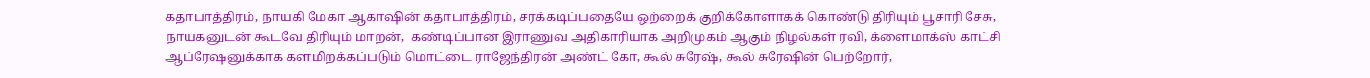கதாபாத்திரம், நாயகி மேகா ஆகாஷின் கதாபாத்திரம், சரக்கடிப்பதையே ஒற்றைக் குறிக்கோளாகக் கொண்டு திரியும் பூசாரி சேசு, நாயகனுடன் கூடவே திரியும் மாறன்,  கண்டிப்பான இராணுவ அதிகாரியாக அறிமுகம் ஆகும் நிழல்கள் ரவி, க்ளைமாக்ஸ் காட்சி ஆப்ரேஷனுக்காக களமிறக்கப்படும் மொட்டை ராஜேந்திரன் அண்ட் கோ, கூல் சுரேஷ், கூல் சுரேஷின் பெற்றோர்,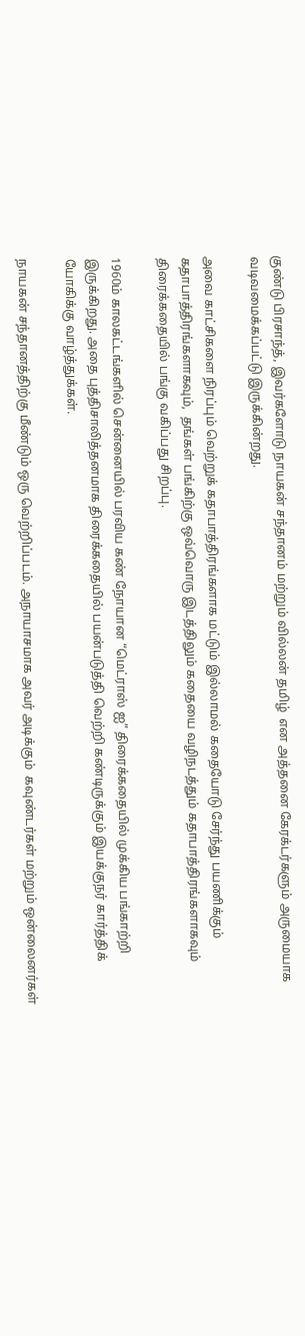குண்டு பிரசாந்த், இவர்களோடு நாயகன் சந்தானம் மற்றும் வில்லன் தமிழ்  என அத்தனை கேரக்டர்களும் அருமையாக வடிவமைக்கப்பட்டு இருக்கின்றது.

அவை காட்சிகளை நிரப்பும் வெற்றுக் கதாபாத்திரங்களாக மட்டும் இல்லாமல் கதையோடு சேர்ந்து பயணிக்கும் கதாபாத்திரங்களாகவும்,  தங்கள் பங்கிற்கு ஒவ்வொரு இடத்திலும் கதையை வழிநடத்தும் கதாபாத்திரங்களாகவும் திரைக்கதையில் பங்கு வகிப்பது சிறப்பு.

1960ம் காலகட்டங்களில் சென்னையில் பரவிய கண் நோயான “மெட்ராஸ் ஐ” திரைக்கதையில் முக்கிய பங்காற்றி இருக்கிறது. அதை புத்திசாலித்தனமாக திரைக்கதையில் பயன்படுத்தி வெற்றி கண்டிருக்கும் இயக்குநர் கார்த்திக் யோகிக்கு வாழ்த்துக்கள்.

நாயகன் சந்தானத்திற்கு மீண்டும் ஒரு வெற்றிப்படம். அநாயாசமாக அவர் அடிக்கும்  கவுண்டர்கள் மற்றும் ஒன்லைனர்கள்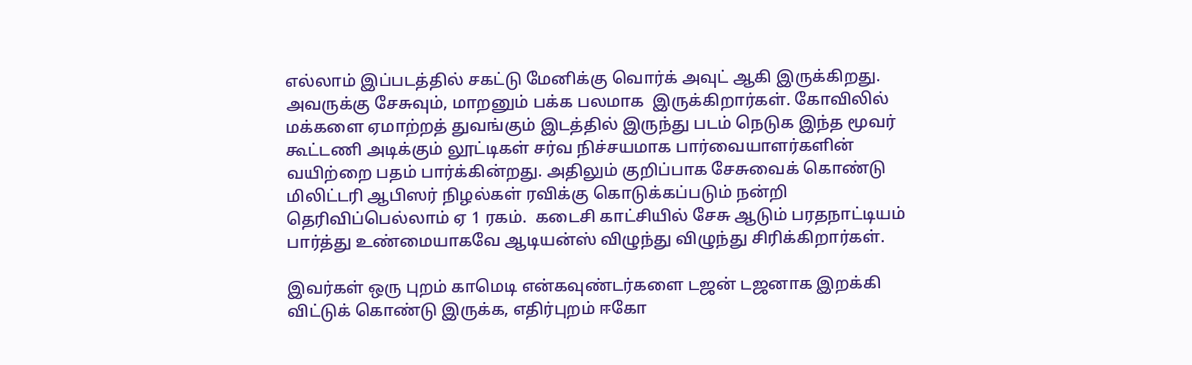எல்லாம் இப்படத்தில் சகட்டு மேனிக்கு வொர்க் அவுட் ஆகி இருக்கிறது.  அவருக்கு சேசுவும், மாறனும் பக்க பலமாக  இருக்கிறார்கள். கோவிலில் மக்களை ஏமாற்றத் துவங்கும் இடத்தில் இருந்து படம் நெடுக இந்த மூவர் கூட்டணி அடிக்கும் லூட்டிகள் சர்வ நிச்சயமாக பார்வையாளர்களின் வயிற்றை பதம் பார்க்கின்றது. அதிலும் குறிப்பாக சேசுவைக் கொண்டு மிலிட்டரி ஆபிஸர் நிழல்கள் ரவிக்கு கொடுக்கப்படும் நன்றி தெரிவிப்பெல்லாம் ஏ 1 ரகம்.  கடைசி காட்சியில் சேசு ஆடும் பரதநாட்டியம் பார்த்து உண்மையாகவே ஆடியன்ஸ் விழுந்து விழுந்து சிரிக்கிறார்கள்.

இவர்கள் ஒரு புறம் காமெடி என்கவுண்டர்களை டஜன் டஜனாக இறக்கி விட்டுக் கொண்டு இருக்க, எதிர்புறம் ஈகோ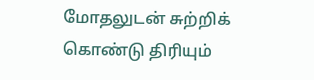மோதலுடன் சுற்றிக் கொண்டு திரியும்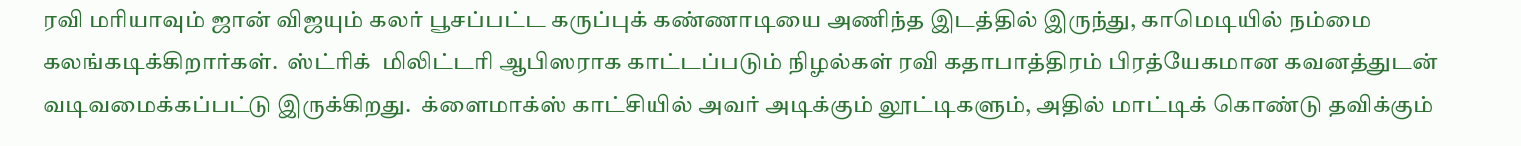ரவி மரியாவும் ஜான் விஜயும் கலர் பூசப்பட்ட கருப்புக் கண்ணாடியை அணிந்த இடத்தில் இருந்து, காமெடியில் நம்மை கலங்கடிக்கிறார்கள்.  ஸ்ட்ரிக்  மிலிட்டரி ஆபிஸராக காட்டப்படும் நிழல்கள் ரவி கதாபாத்திரம் பிரத்யேகமான கவனத்துடன் வடிவமைக்கப்பட்டு இருக்கிறது.  க்ளைமாக்ஸ் காட்சியில் அவர் அடிக்கும் லூட்டிகளும், அதில் மாட்டிக் கொண்டு தவிக்கும்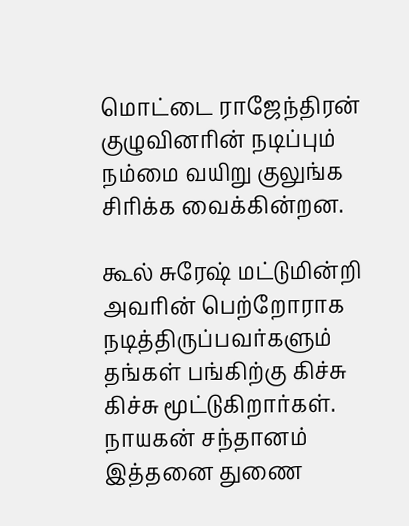மொட்டை ராஜேந்திரன் குழுவினரின் நடிப்பும் நம்மை வயிறு குலுங்க சிரிக்க வைக்கின்றன.

கூல் சுரேஷ் மட்டுமின்றி அவரின் பெற்றோராக நடித்திருப்பவர்களும் தங்கள் பங்கிற்கு கிச்சு கிச்சு மூட்டுகிறார்கள். நாயகன் சந்தானம் இத்தனை துணை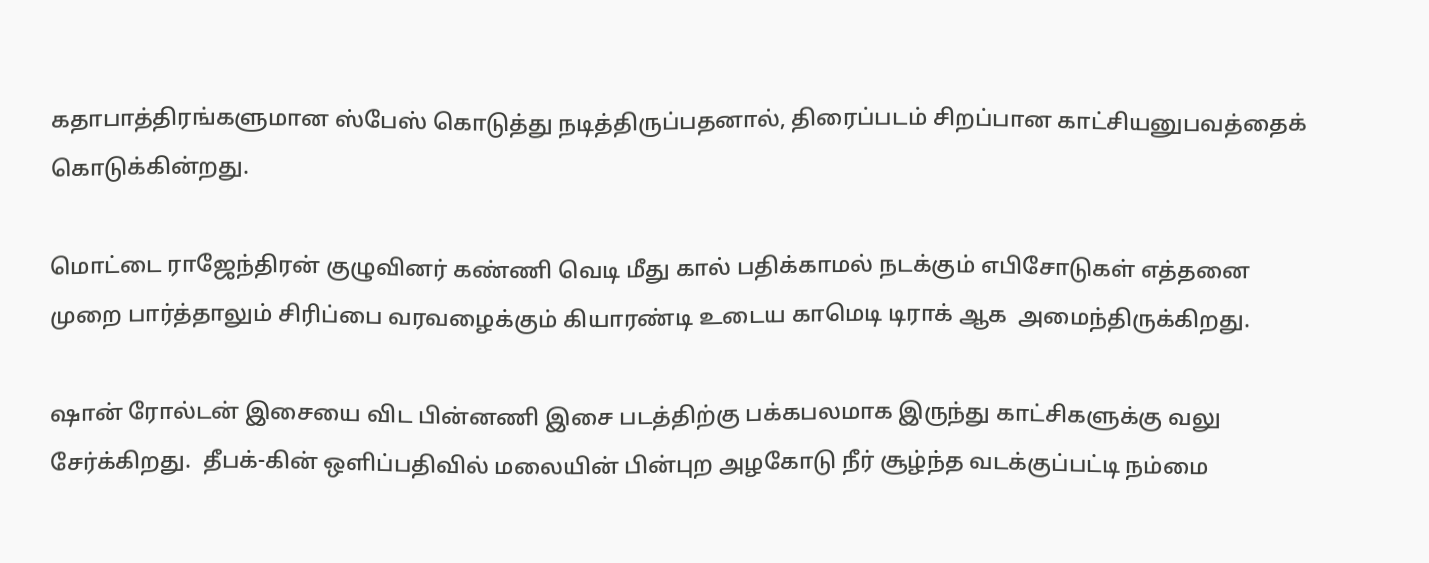கதாபாத்திரங்களுமான ஸ்பேஸ் கொடுத்து நடித்திருப்பதனால், திரைப்படம் சிறப்பான காட்சியனுபவத்தைக் கொடுக்கின்றது.

மொட்டை ராஜேந்திரன் குழுவினர் கண்ணி வெடி மீது கால் பதிக்காமல் நடக்கும் எபிசோடுகள் எத்தனை முறை பார்த்தாலும் சிரிப்பை வரவழைக்கும் கியாரண்டி உடைய காமெடி டிராக் ஆக  அமைந்திருக்கிறது.

ஷான் ரோல்டன் இசையை விட பின்னணி இசை படத்திற்கு பக்கபலமாக இருந்து காட்சிகளுக்கு வலு சேர்க்கிறது.  தீபக்-கின் ஒளிப்பதிவில் மலையின் பின்புற அழகோடு நீர் சூழ்ந்த வடக்குப்பட்டி நம்மை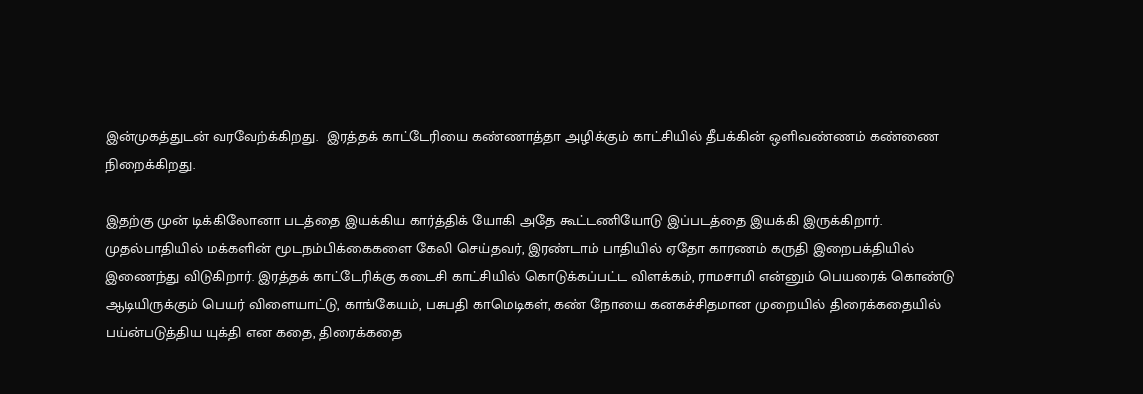இன்முகத்துடன் வரவேற்க்கிறது.  இரத்தக் காட்டேரியை கண்ணாத்தா அழிக்கும் காட்சியில் தீபக்கின் ஒளிவண்ணம் கண்ணை நிறைக்கிறது.

இதற்கு முன் டிக்கிலோனா படத்தை இயக்கிய கார்த்திக் யோகி அதே கூட்டணியோடு இப்படத்தை இயக்கி இருக்கிறார். முதல்பாதியில் மக்களின் மூடநம்பிக்கைகளை கேலி செய்தவர், இரண்டாம் பாதியில் ஏதோ காரணம் கருதி இறைபக்தியில் இணைந்து விடுகிறார். இரத்தக் காட்டேரிக்கு கடைசி காட்சியில் கொடுக்கப்பட்ட விளக்கம், ராமசாமி என்னும் பெயரைக் கொண்டு ஆடியிருக்கும் பெயர் விளையாட்டு, காங்கேயம், பசுபதி காமெடிகள், கண் நோயை கனகச்சிதமான முறையில் திரைக்கதையில் பய்ன்படுத்திய யுக்தி என கதை, திரைக்கதை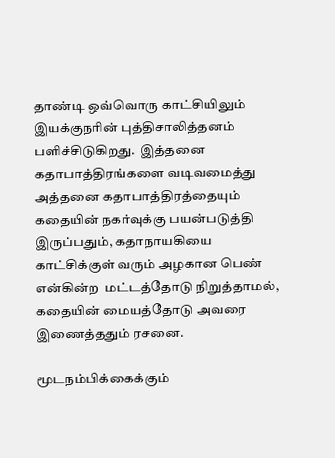தாண்டி ஒவ்வொரு காட்சியிலும் இயக்குநரின் புத்திசாலித்தனம் பளிச்சிடுகிறது.  இத்தனை கதாபாத்திரங்களை வடிவமைத்து அத்தனை கதாபாத்திரத்தையும் கதையின் நகர்வுக்கு பயன்படுத்தி இருப்பதும், கதாநாயகியை காட்சிக்குள் வரும் அழகான பெண் என்கின்ற  மட்டத்தோடு நிறுத்தாமல், கதையின் மையத்தோடு அவரை இணைத்ததும் ரசனை.

மூடநம்பிக்கைக்கும்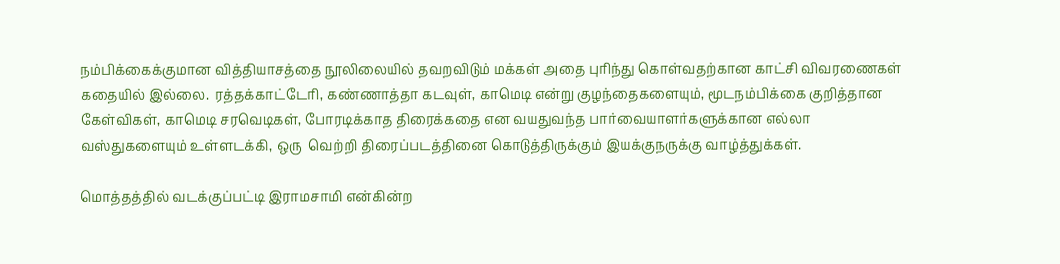நம்பிக்கைக்குமான வித்தியாசத்தை நூலிலையில் தவறவிடும் மக்கள் அதை புரிந்து கொள்வதற்கான காட்சி விவரணைகள் கதையில் இல்லை.  ரத்தக்காட்டேரி, கண்ணாத்தா கடவுள், காமெடி என்று குழந்தைகளையும், மூடநம்பிக்கை குறித்தான கேள்விகள், காமெடி சரவெடிகள், போரடிக்காத திரைக்கதை என வயதுவந்த பார்வையாளர்களுக்கான எல்லா வஸ்துகளையும் உள்ளடக்கி, ஒரு  வெற்றி திரைப்படத்தினை கொடுத்திருக்கும் இயக்குநருக்கு வாழ்த்துக்கள்.

மொத்தத்தில் வடக்குப்பட்டி இராமசாமி என்கின்ற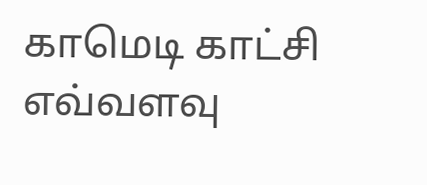காமெடி காட்சி எவ்வளவு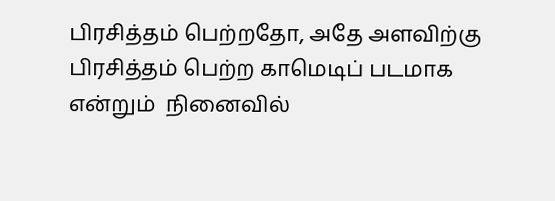பிரசித்தம் பெற்றதோ, அதே அளவிற்கு பிரசித்தம் பெற்ற காமெடிப் படமாக என்றும்  நினைவில்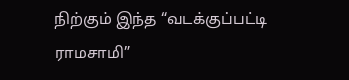நிற்கும் இந்த “வடக்குப்பட்டி ராமசாமி”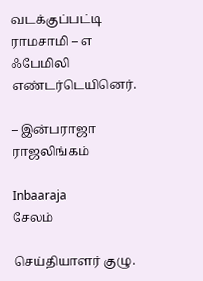வடக்குப்பட்டி ராமசாமி – எ ஃபேமிலி எண்டர்டெயினெர்.

– இன்பராஜா ராஜலிங்கம்

Inbaaraja
சேலம்

செய்தியாளர் குழு.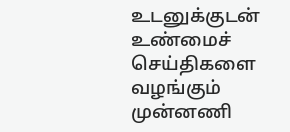உடனுக்குடன் உண்மைச் செய்திகளை வழங்கும் முன்னணி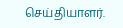செய்தியாளர்.